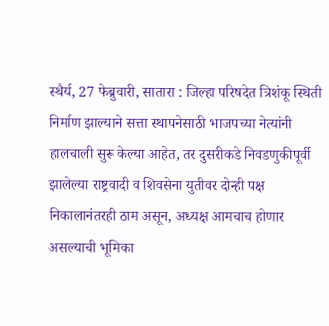स्थैर्य, 27 फेब्रुवारी, सातारा : जिल्हा परिषदेत त्रिशंकू स्थिती निर्माण झाल्याने सत्ता स्थापनेसाठी भाजपच्या नेत्यांनी हालचाली सुरू केल्या आहेत, तर दुसरीकडे निवडणुकीपूर्वी झालेल्या राष्ट्रवादी व शिवसेना युतीवर दोन्ही पक्ष निकालानंतरही ठाम असून, अध्यक्ष आमचाच होणार असल्याची भूमिका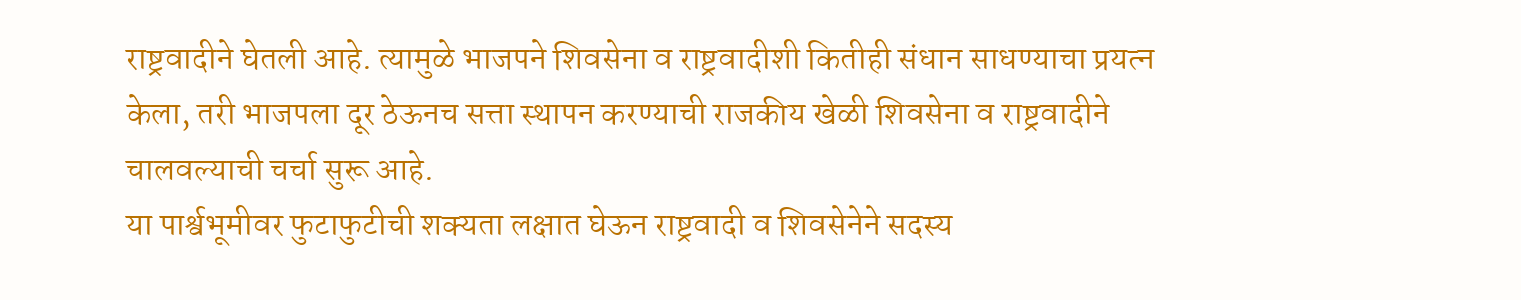राष्ट्रवादीने घेतली आहे. त्यामुळे भाजपने शिवसेना व राष्ट्रवादीशी कितीही संधान साधण्याचा प्रयत्न केला, तरी भाजपला दूर ठेऊनच सत्ता स्थापन करण्याची राजकीय खेळी शिवसेना व राष्ट्रवादीने चालवल्याची चर्चा सुरू आहे.
या पार्श्वभूमीवर फुटाफुटीची शक्यता लक्षात घेऊन राष्ट्रवादी व शिवसेनेने सदस्य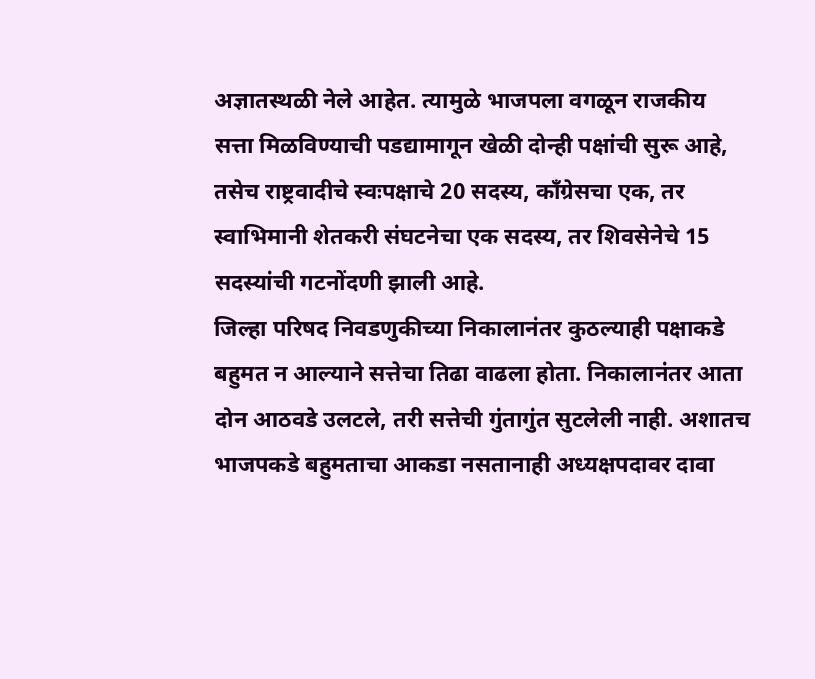अज्ञातस्थळी नेले आहेत. त्यामुळे भाजपला वगळून राजकीय सत्ता मिळविण्याची पडद्यामागून खेळी दोन्ही पक्षांची सुरू आहे, तसेच राष्ट्रवादीचे स्वःपक्षाचे 20 सदस्य, काँग्रेसचा एक, तर स्वाभिमानी शेतकरी संघटनेचा एक सदस्य, तर शिवसेनेचे 15 सदस्यांची गटनोंदणी झाली आहे.
जिल्हा परिषद निवडणुकीच्या निकालानंतर कुठल्याही पक्षाकडे बहुमत न आल्याने सत्तेचा तिढा वाढला होता. निकालानंतर आता दोन आठवडे उलटले, तरी सत्तेची गुंतागुंत सुटलेली नाही. अशातच भाजपकडे बहुमताचा आकडा नसतानाही अध्यक्षपदावर दावा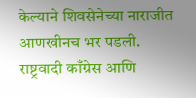केल्याने शिवसेनेच्या नाराजीत आणखीनच भर पडली.
राष्ट्रवादी काँग्रेस आणि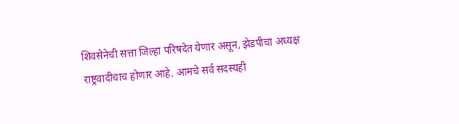शिवसेनेची सत्ता जिल्हा परिषदेत येणार असून, झेडपीचा अध्यक्ष राष्ट्रवादीचाच होणार आहे. आमचे सर्व सदस्यही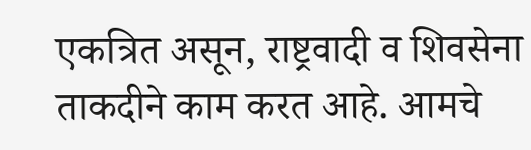एकत्रित असून, राष्ट्रवादी व शिवसेना ताकदीने काम करत आहे. आमचे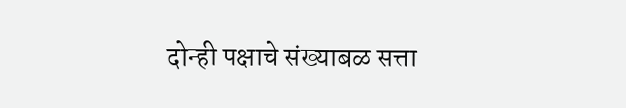दोन्ही पक्षाचे संख्याबळ सत्ता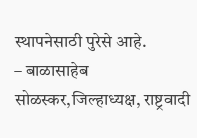स्थापनेसाठी पुरेसे आहे.
– बाळासाहेब सोळस्कर,जिल्हाध्यक्ष, राष्ट्रवादी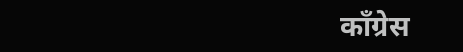काँग्रेस